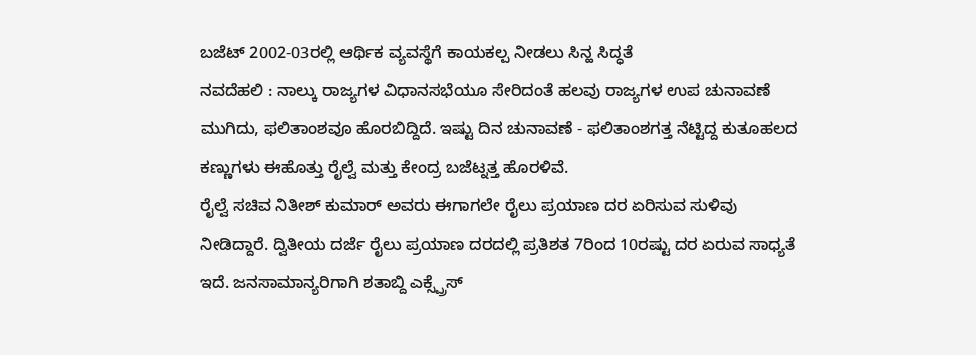ಬಜೆಟ್ 2002-03ರಲ್ಲಿ ಆರ್ಥಿಕ ವ್ಯವಸ್ಥೆಗೆ ಕಾಯಕಲ್ಪ ನೀಡಲು ಸಿನ್ಹ ಸಿದ್ಧತೆ
ನವದೆಹಲಿ : ನಾಲ್ಕು ರಾಜ್ಯಗಳ ವಿಧಾನಸಭೆಯೂ ಸೇರಿದಂತೆ ಹಲವು ರಾಜ್ಯಗಳ ಉಪ ಚುನಾವಣೆ ಮುಗಿದು, ಫಲಿತಾಂಶವೂ ಹೊರಬಿದ್ದಿದೆ. ಇಷ್ಟು ದಿನ ಚುನಾವಣೆ - ಫಲಿತಾಂಶಗತ್ತ ನೆಟ್ಟಿದ್ದ ಕುತೂಹಲದ ಕಣ್ಣುಗಳು ಈಹೊತ್ತು ರೈಲ್ವೆ ಮತ್ತು ಕೇಂದ್ರ ಬಜೆಟ್ನತ್ತ ಹೊರಳಿವೆ.
ರೈಲ್ವೆ ಸಚಿವ ನಿತೀಶ್ ಕುಮಾರ್ ಅವರು ಈಗಾಗಲೇ ರೈಲು ಪ್ರಯಾಣ ದರ ಏರಿಸುವ ಸುಳಿವು ನೀಡಿದ್ದಾರೆ. ದ್ವಿತೀಯ ದರ್ಜೆ ರೈಲು ಪ್ರಯಾಣ ದರದಲ್ಲಿ ಪ್ರತಿಶತ 7ರಿಂದ 10ರಷ್ಟು ದರ ಏರುವ ಸಾಧ್ಯತೆ ಇದೆ. ಜನಸಾಮಾನ್ಯರಿಗಾಗಿ ಶತಾಬ್ದಿ ಎಕ್ಸ್ಪ್ರೆಸ್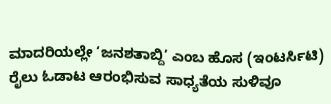ಮಾದರಿಯಲ್ಲೇ ‘ಜನಶತಾಬ್ದಿ’ ಎಂಬ ಹೊಸ (ಇಂಟರ್ಸಿಟಿ) ರೈಲು ಓಡಾಟ ಆರಂಭಿಸುವ ಸಾಧ್ಯತೆಯ ಸುಳಿವೂ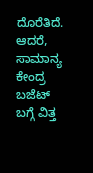ದೊರೆತಿದೆ.
ಆದರೆ, ಸಾಮಾನ್ಯ ಕೇಂದ್ರ ಬಜೆಟ್ ಬಗ್ಗೆ ವಿತ್ತ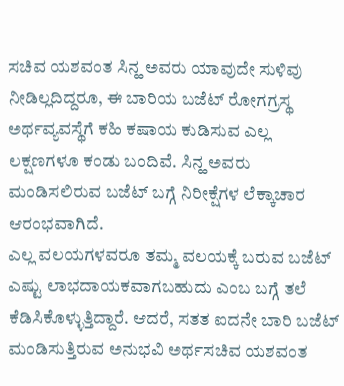ಸಚಿವ ಯಶವಂತ ಸಿನ್ಹ ಅವರು ಯಾವುದೇ ಸುಳಿವು ನೀಡಿಲ್ಲದಿದ್ದರೂ, ಈ ಬಾರಿಯ ಬಜೆಟ್ ರೋಗಗ್ರಸ್ಥ ಅರ್ಥವ್ಯವಸ್ಥೆಗೆ ಕಹಿ ಕಷಾಯ ಕುಡಿಸುವ ಎಲ್ಲ ಲಕ್ಷಣಗಳೂ ಕಂಡು ಬಂದಿವೆ. ಸಿನ್ಹ ಅವರು ಮಂಡಿಸಲಿರುವ ಬಜೆಟ್ ಬಗ್ಗೆ ನಿರೀಕ್ಷೆಗಳ ಲೆಕ್ಕಾಚಾರ ಆರಂಭವಾಗಿದೆ.
ಎಲ್ಲ ವಲಯಗಳವರೂ ತಮ್ಮ ವಲಯಕ್ಕೆ ಬರುವ ಬಜೆಟ್ ಎಷ್ಟು ಲಾಭದಾಯಕವಾಗಬಹುದು ಎಂಬ ಬಗ್ಗೆ ತಲೆ ಕೆಡಿಸಿಕೊಳ್ಳುತ್ತಿದ್ದಾರೆ. ಆದರೆ, ಸತತ ಐದನೇ ಬಾರಿ ಬಜೆಟ್ ಮಂಡಿಸುತ್ತಿರುವ ಅನುಭವಿ ಅರ್ಥಸಚಿವ ಯಶವಂತ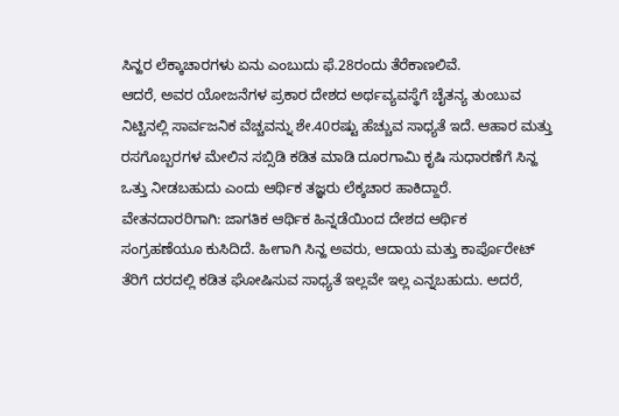ಸಿನ್ಹರ ಲೆಕ್ಕಾಚಾರಗಳು ಏನು ಎಂಬುದು ಫೆ.28ರಂದು ತೆರೆಕಾಣಲಿವೆ.
ಆದರೆ, ಅವರ ಯೋಜನೆಗಳ ಪ್ರಕಾರ ದೇಶದ ಅರ್ಥವ್ಯವಸ್ಥೆಗೆ ಚೈತನ್ಯ ತುಂಬುವ ನಿಟ್ಟಿನಲ್ಲಿ ಸಾರ್ವಜನಿಕ ವೆಚ್ಚವನ್ನು ಶೇ.40ರಷ್ಟು ಹೆಚ್ಚುವ ಸಾಧ್ಯತೆ ಇದೆ. ಆಹಾರ ಮತ್ತು ರಸಗೊಬ್ಬರಗಳ ಮೇಲಿನ ಸಬ್ಸಿಡಿ ಕಡಿತ ಮಾಡಿ ದೂರಗಾಮಿ ಕೃಷಿ ಸುಧಾರಣೆಗೆ ಸಿನ್ಹ ಒತ್ತು ನೀಡಬಹುದು ಎಂದು ಆರ್ಥಿಕ ತಜ್ಞರು ಲೆಕ್ಕಚಾರ ಹಾಕಿದ್ದಾರೆ.
ವೇತನದಾರರಿಗಾಗಿ: ಜಾಗತಿಕ ಆರ್ಥಿಕ ಹಿನ್ನಡೆಯಿಂದ ದೇಶದ ಆರ್ಥಿಕ ಸಂಗ್ರಹಣೆಯೂ ಕುಸಿದಿದೆ. ಹೀಗಾಗಿ ಸಿನ್ಹ ಅವರು, ಆದಾಯ ಮತ್ತು ಕಾರ್ಪೊರೇಟ್ ತೆರಿಗೆ ದರದಲ್ಲಿ ಕಡಿತ ಘೋಷಿಸುವ ಸಾಧ್ಯತೆ ಇಲ್ಲವೇ ಇಲ್ಲ ಎನ್ನಬಹುದು. ಅದರೆ,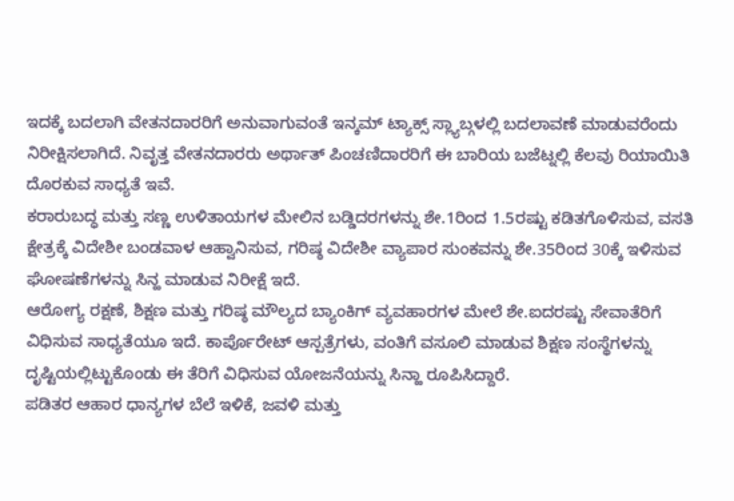ಇದಕ್ಕೆ ಬದಲಾಗಿ ವೇತನದಾರರಿಗೆ ಅನುವಾಗುವಂತೆ ಇನ್ಕಮ್ ಟ್ಯಾಕ್ಸ್ ಸ್ಲ್ಯಾಬ್ಗಳಲ್ಲಿ ಬದಲಾವಣೆ ಮಾಡುವರೆಂದು ನಿರೀಕ್ಷಿಸಲಾಗಿದೆ. ನಿವೃತ್ತ ವೇತನದಾರರು ಅರ್ಥಾತ್ ಪಿಂಚಣಿದಾರರಿಗೆ ಈ ಬಾರಿಯ ಬಜೆಟ್ನಲ್ಲಿ ಕೆಲವು ರಿಯಾಯಿತಿ ದೊರಕುವ ಸಾಧ್ಯತೆ ಇವೆ.
ಕರಾರುಬದ್ಧ ಮತ್ತು ಸಣ್ಣ ಉಳಿತಾಯಗಳ ಮೇಲಿನ ಬಡ್ಡಿದರಗಳನ್ನು ಶೇ.1ರಿಂದ 1.5ರಷ್ಟು ಕಡಿತಗೊಳಿಸುವ, ವಸತಿ ಕ್ಷೇತ್ರಕ್ಕೆ ವಿದೇಶೀ ಬಂಡವಾಳ ಆಹ್ವಾನಿಸುವ, ಗರಿಷ್ಠ ವಿದೇಶೀ ವ್ಯಾಪಾರ ಸುಂಕವನ್ನು ಶೇ.35ರಿಂದ 30ಕ್ಕೆ ಇಳಿಸುವ ಘೋಷಣೆಗಳನ್ನು ಸಿನ್ಹ ಮಾಡುವ ನಿರೀಕ್ಷೆ ಇದೆ.
ಆರೋಗ್ಯ ರಕ್ಷಣೆ, ಶಿಕ್ಷಣ ಮತ್ತು ಗರಿಷ್ಠ ಮೌಲ್ಯದ ಬ್ಯಾಂಕಿಗ್ ವ್ಯವಹಾರಗಳ ಮೇಲೆ ಶೇ.ಐದರಷ್ಟು ಸೇವಾತೆರಿಗೆ ವಿಧಿಸುವ ಸಾಧ್ಯತೆಯೂ ಇದೆ. ಕಾರ್ಪೊರೇಟ್ ಆಸ್ಪತ್ರೆಗಳು, ವಂತಿಗೆ ವಸೂಲಿ ಮಾಡುವ ಶಿಕ್ಷಣ ಸಂಸ್ಥೆಗಳನ್ನು ದೃಷ್ಟಿಯಲ್ಲಿಟ್ಟುಕೊಂಡು ಈ ತೆರಿಗೆ ವಿಧಿಸುವ ಯೋಜನೆಯನ್ನು ಸಿನ್ಹಾ ರೂಪಿಸಿದ್ದಾರೆ.
ಪಡಿತರ ಆಹಾರ ಧಾನ್ಯಗಳ ಬೆಲೆ ಇಳಿಕೆ, ಜವಳಿ ಮತ್ತು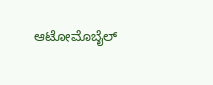ಆಟೋಮೊಬೈಲ್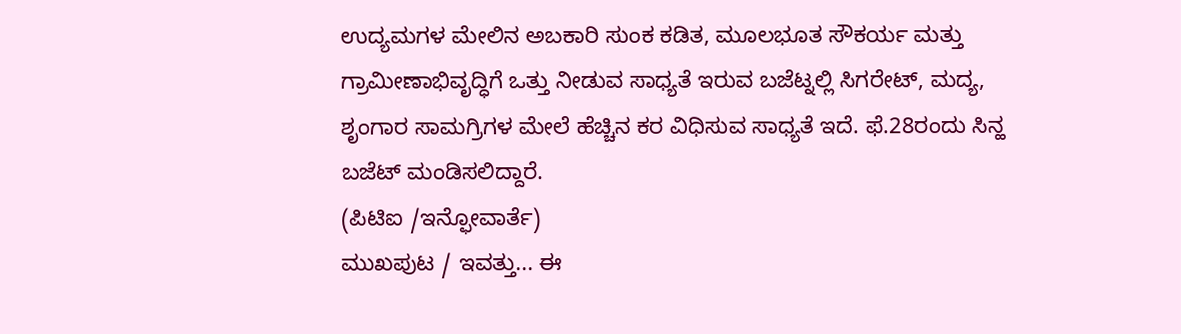ಉದ್ಯಮಗಳ ಮೇಲಿನ ಅಬಕಾರಿ ಸುಂಕ ಕಡಿತ, ಮೂಲಭೂತ ಸೌಕರ್ಯ ಮತ್ತು ಗ್ರಾಮೀಣಾಭಿವೃದ್ಧಿಗೆ ಒತ್ತು ನೀಡುವ ಸಾಧ್ಯತೆ ಇರುವ ಬಜೆಟ್ನಲ್ಲಿ ಸಿಗರೇಟ್, ಮದ್ಯ, ಶೃಂಗಾರ ಸಾಮಗ್ರಿಗಳ ಮೇಲೆ ಹೆಚ್ಚಿನ ಕರ ವಿಧಿಸುವ ಸಾಧ್ಯತೆ ಇದೆ. ಫೆ.28ರಂದು ಸಿನ್ಹ ಬಜೆಟ್ ಮಂಡಿಸಲಿದ್ದಾರೆ.
(ಪಿಟಿಐ /ಇನ್ಫೋವಾರ್ತೆ)
ಮುಖಪುಟ / ಇವತ್ತು... ಈ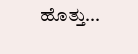ಹೊತ್ತು...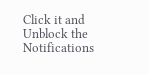Click it and Unblock the Notifications